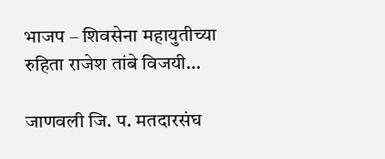भाजप – शिवसेना महायुतीच्या रुहिता राजेश तांबे विजयी…

जाणवली जि. प. मतदारसंघ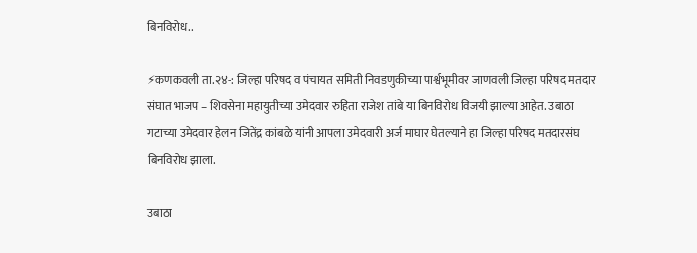बिनविरोध..

⚡कणकवली ता.२४-: जिल्हा परिषद व पंचायत समिती निवडणुकीच्या पार्श्वभूमीवर जाणवली जिल्हा परिषद मतदार संघात भाजप – शिवसेना महायुतीच्या उमेदवार रुहिता राजेश तांबे या बिनविरोध विजयी झाल्या आहेत. उबाठा गटाच्या उमेदवार हेलन जितेंद्र कांबळे यांनी आपला उमेदवारी अर्ज माघार घेतल्याने हा जिल्हा परिषद मतदारसंघ बिनविरोध झाला.

उबाठा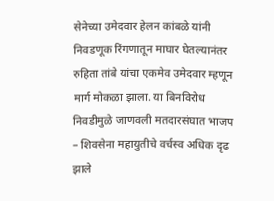सेनेच्या उमेदवार हेलन कांबळे यांनी निवडणूक रिंगणातून माघार घेतल्यानंतर रुहिता तांबे यांचा एकमेव उमेदवार म्हणून मार्ग मोकळा झाला. या बिनविरोध निवडीमुळे जाणवली मतदारसंघात भाजप – शिवसेना महायुतीचे वर्चस्व अधिक दृढ झाले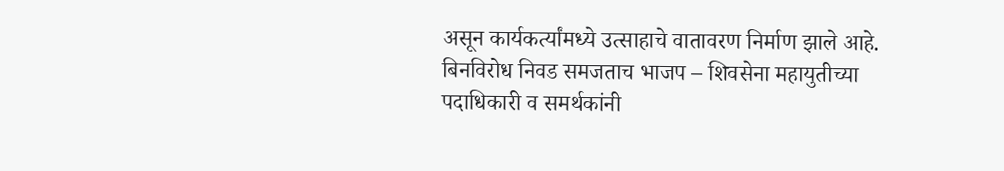असून कार्यकर्त्यांमध्ये उत्साहाचे वातावरण निर्माण झाले आहे. बिनविरोध निवड समजताच भाजप – शिवसेना महायुतीच्या पदाधिकारी व समर्थकांनी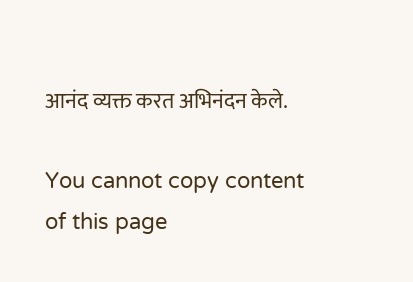आनंद व्यक्त करत अभिनंदन केले.

You cannot copy content of this page